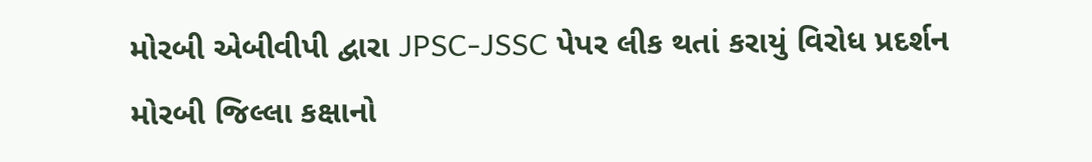મોરબી એબીવીપી દ્વારા JPSC-JSSC પેપર લીક થતાં કરાયું વિરોધ પ્રદર્શન મોરબી જિલ્લા કક્ષાનો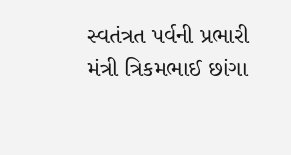સ્વતંત્રત પર્વની પ્રભારી મંત્રી ત્રિકમભાઈ છાંગા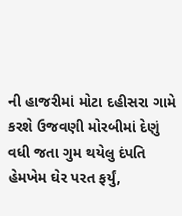ની હાજરીમાં મોટા દહીસરા ગામે કરશે ઉજવણી મોરબીમાં દેણું વધી જતા ગુમ થયેલુ દંપતિ હેમખેમ ઘેર પરત ફર્યું,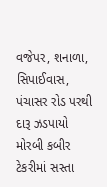વજેપર, શનાળા, સિપાઈવાસ, પંચાસર રોડ પરથી દારૂ ઝડપાયો મોરબી કબીર ટેકરીમાં સસ્તા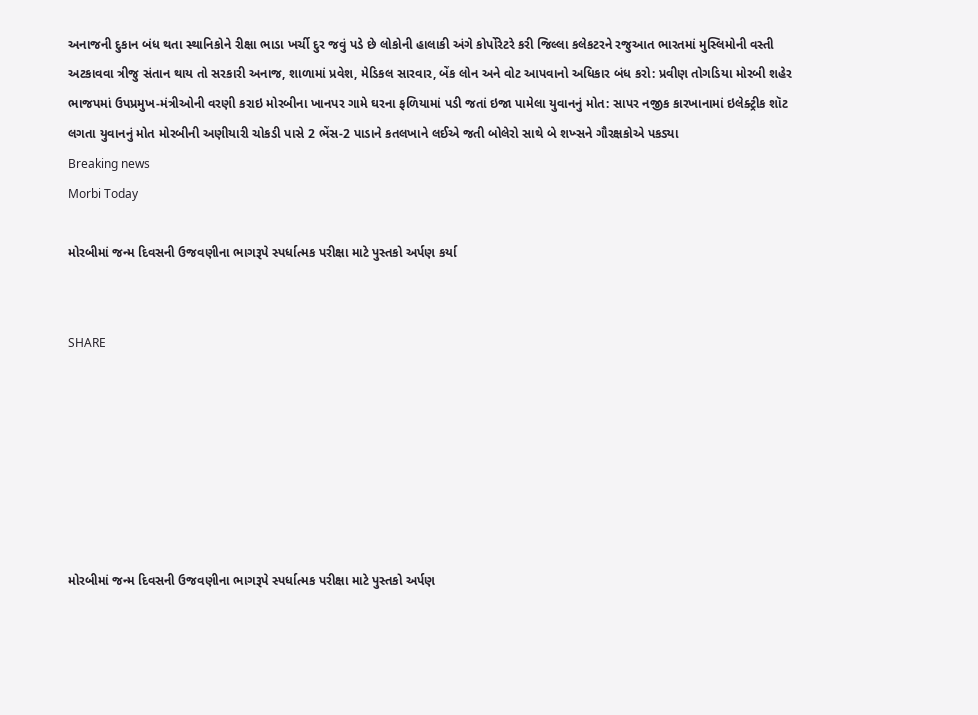અનાજની દુકાન બંધ થતા સ્થાનિકોને રીક્ષા ભાડા ખર્ચી દુર જવું પડે છે લોકોની હાલાકી અંગે કોર્પોરેટરે કરી જિલ્લા કલેકટરને રજુઆત ભારતમાં મુસ્લિમોની વસ્તી અટકાવવા ત્રીજુ સંતાન થાય તો સરકારી અનાજ, શાળામાં પ્રવેશ, મેડિકલ સારવાર, બેંક લોન અને વોટ આપવાનો અધિકાર બંધ કરો: પ્રવીણ તોગડિયા મોરબી શહેર ભાજપમાં ઉપપ્રમુખ-મંત્રીઓની વરણી કરાઇ મોરબીના ખાનપર ગામે ઘરના ફળિયામાં પડી જતાં ઇજા પામેલા યુવાનનું મોત: સાપર નજીક કારખાનામાં ઇલેક્ટ્રીક શૉટ લગતા યુવાનનું મોત મોરબીની અણીયારી ચોકડી પાસે 2 ભેંસ-2 પાડાને કતલખાને લઈએ જતી બોલેરો સાથે બે શખ્સને ગૌરક્ષકોએ પકડ્યા
Breaking news
Morbi Today

મોરબીમાં જન્મ દિવસની ઉજવણીના ભાગરૂપે સ્પર્ધાત્મક પરીક્ષા માટે પુસ્તકો અર્પણ કર્યા


SHARE







મોરબીમાં જન્મ દિવસની ઉજવણીના ભાગરૂપે સ્પર્ધાત્મક પરીક્ષા માટે પુસ્તકો અર્પણ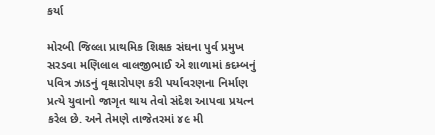કર્યા

મોરબી જિલ્લા પ્રાથમિક શિક્ષક સંઘના પુર્વ પ્રમુખ સરડવા મણિલાલ વાલજીભાઈ એ શાળામાં કદમ્બનું પવિત્ર ઝાડનું વૃક્ષારોપણ કરી પર્યાવરણના નિર્માણ પ્રત્યે યુવાનો જાગૃત થાય તેવો સંદેશ આપવા પ્રયત્ન કરેલ છે. અને તેમણે તાજેતરમાં ૪૯ મી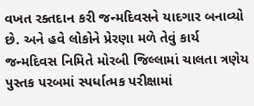વખત રક્તદાન કરી જન્મદિવસને યાદગાર બનાવ્યો છે. અને હવે લોકોને પ્રેરણા મળે તેવું કાર્ય જન્મદિવસ નિમિતે મોરબી જિલ્લામાં ચાલતા ત્રણેય પુસ્તક પરબમાં સ્પર્ધાત્મક પરીક્ષામાં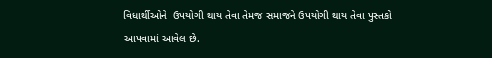વિધાર્થીઓને  ઉપયોગી થાય તેવા તેમજ સમાજને ઉપયોગી થાય તેવા પુસ્તકો આપવામાં આવેલ છે.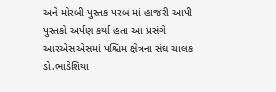અને મોરબી પુસ્તક પરબ માં હાજરી આપી પુસ્તકો અર્પણ કર્યા હતા આ પ્રસંગે આરએસએસમાં પશ્ચિમ ક્ષેત્રના સંઘ ચાલક ડો.ભાડેશિયા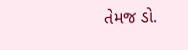તેમજ ડો.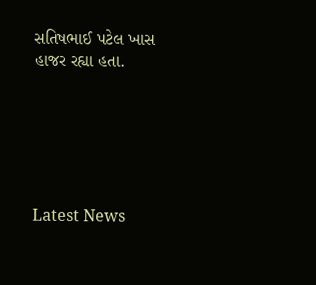સતિષભાઈ પટેલ ખાસ હાજર રહ્યા હતા.






Latest News